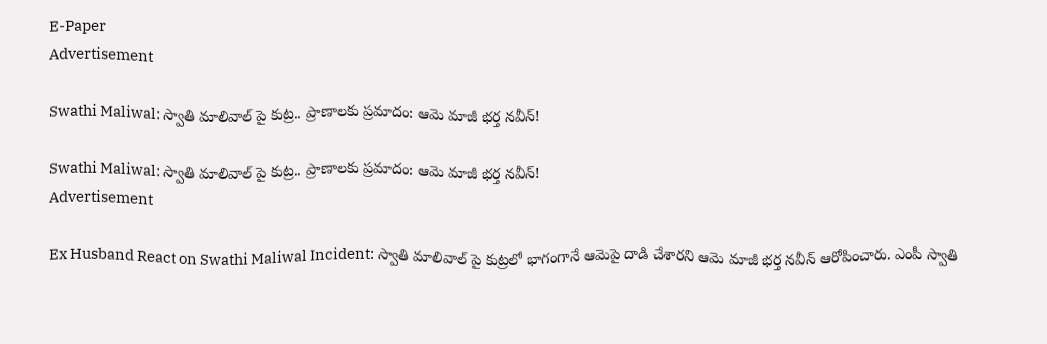E-Paper
Advertisement

Swathi Maliwal: స్వాతి మాలివాల్ పై కుట్ర.. ప్రాణాలకు ప్రమాదం: ఆమె మాజీ భర్త నవీన్!

Swathi Maliwal: స్వాతి మాలివాల్ పై కుట్ర.. ప్రాణాలకు ప్రమాదం: ఆమె మాజీ భర్త నవీన్!
Advertisement

Ex Husband React on Swathi Maliwal Incident: స్వాతి మాలివాల్ పై కుట్రలో భాగంగానే ఆమెపై దాడి చేశారని ఆమె మాజీ భర్త నవీన్ ఆరోపించారు. ఎంపీ స్వాతి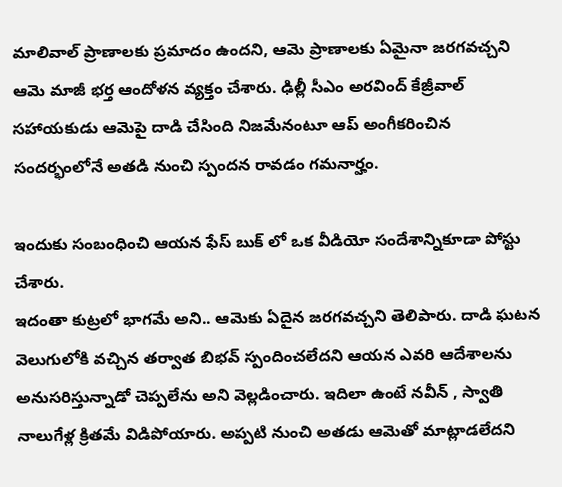మాలివాల్ ప్రాణాలకు ప్రమాదం ఉందని, ఆమె ప్రాణాలకు ఏమైనా జరగవచ్చని ఆమె మాజీ భర్త ఆందోళన వ్యక్తం చేశారు. ఢిల్లీ సీఎం అరవింద్ కేజ్రీవాల్ సహాయకుడు ఆమెపై దాడి చేసింది నిజమేనంటూ ఆప్ అంగీకరించిన సందర్భంలోనే అతడి నుంచి స్పందన రావడం గమనార్హం.

ఇందుకు సంబంధించి ఆయన ఫేస్ బుక్ లో ఒక వీడియో సందేశాన్నికూడా పోస్టు చేశారు.
ఇదంతా కుట్రలో భాగమే అని.. ఆమెకు ఏదైన జరగవచ్చని తెలిపారు. దాడి ఘటన వెలుగులోకి వచ్చిన తర్వాత బిభవ్ స్పందించలేదని ఆయన ఎవరి ఆదేశాలను అనుసరిస్తున్నాడో చెప్పలేను అని వెల్లడించారు. ఇదిలా ఉంటే నవీన్ , స్వాతి నాలుగేళ్ల క్రితమే విడిపోయారు. అప్పటి నుంచి అతడు ఆమెతో మాట్లాడలేదని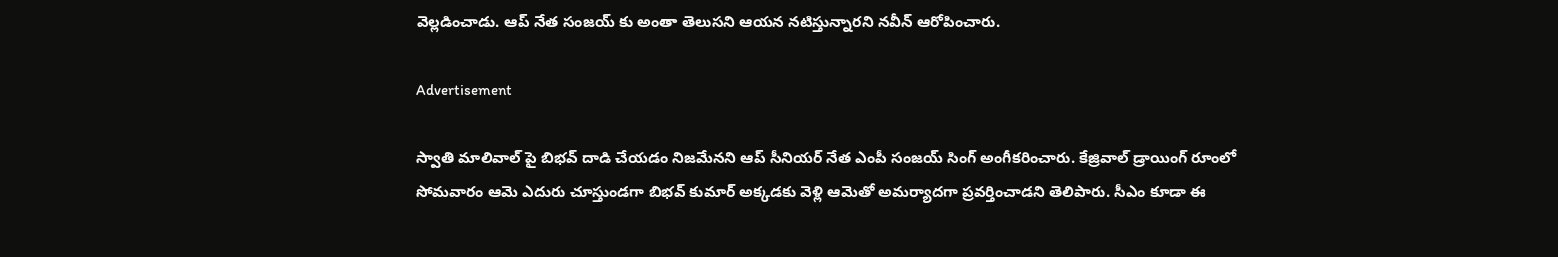వెల్లడించాడు. ఆప్ నేత సంజయ్ కు అంతా తెలుసని ఆయన నటిస్తున్నారని నవీన్ ఆరోపించారు.

Advertisement

స్వాతి మాలివాల్ పై బిభవ్ దాడి చేయడం నిజమేనని ఆప్ సీనియర్ నేత ఎంపీ సంజయ్ సింగ్ అంగీకరించారు. కేజ్రివాల్ డ్రాయింగ్ రూంలో  సోమవారం ఆమె ఎదురు చూస్తుండగా బిభవ్ కుమార్ అక్కడకు వెళ్లి ఆమెతో అమర్యాదగా ప్రవర్తించాడని తెలిపారు. సీఎం కూడా ఈ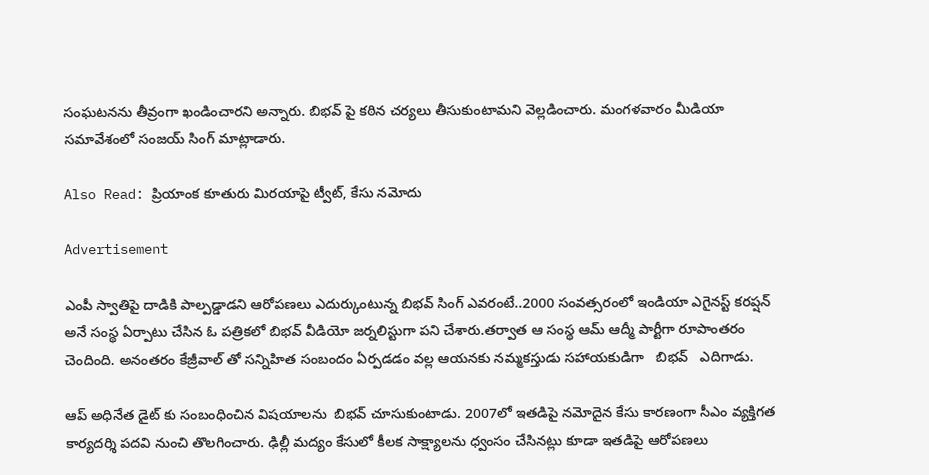సంఘటనను తీవ్రంగా ఖండించారని అన్నారు. బిభవ్ పై కఠిన చర్యలు తీసుకుంటామని వెల్లడించారు. మంగళవారం మీడియా సమావేశంలో సంజయ్ సింగ్ మాట్లాడారు.

Also Read: ప్రియాంక కూతురు మిరయాపై ట్వీట్, కేసు నమోదు

Advertisement

ఎంపీ స్వాతిపై దాడికి పాల్పడ్డాడని ఆరోపణలు ఎదుర్కుంటున్న బిభవ్ సింగ్ ఎవరంటే..2000 సంవత్సరంలో ఇండియా ఎగైనస్ట్ కరప్షన్ అనే సంస్థ ఏర్పాటు చేసిన ఓ పత్రికలో బిభవ్ వీడియో జర్నలిస్టుగా పని చేశారు.తర్వాత ఆ సంస్థ ఆమ్ ఆద్మీ పార్టీగా రూపాంతరం చెందింది. అనంతరం కేజ్రీవాల్ తో సన్నిహిత సంబందం ఏర్పడడం వల్ల ఆయనకు నమ్మకస్తుడు సహాయకుడిగా   బిభవ్   ఎదిగాడు.

ఆప్ అధినేత డైట్ కు సంబంధించిన విషయాలను  బిభవ్ చూసుకుంటాడు. 2007లో ఇతడిపై నమోదైన కేసు కారణంగా సీఎం వ్యక్తిగత కార్యదర్శి పదవి నుంచి తొలగించారు. ఢిల్లీ మద్యం కేసులో కీలక సాక్ష్యాలను ధ్వంసం చేసినట్లు కూడా ఇతడిపై ఆరోపణలు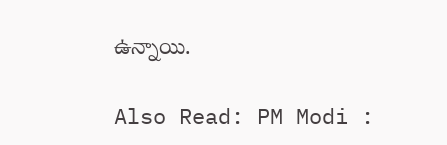ఉన్నాయి.

Also Read: PM Modi :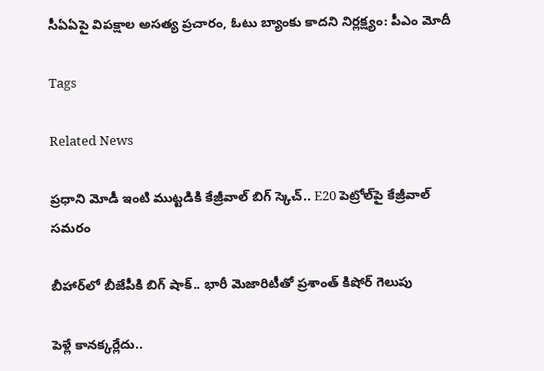సీఏఏపై విప‌క్షాల అసత్య ప్రచారం, ఓటు బ్యాంకు కాదని నిర్లక్ష్యం: పీఎం మోదీ

Tags

Related News

ప్రధాని మోడీ ఇంటి ముట్టడికి కేజ్రీవాల్ బిగ్ స్కెచ్.. E20 పెట్రోల్‌పై కేజ్రీవాల్ సమరం

బీహార్‌లో బీజేపీకి బిగ్ షాక్.. భారీ మెజారిటీతో ప్రశాంత్ కిషోర్ గెలుపు

పెళ్లే కానక్కర్లేదు..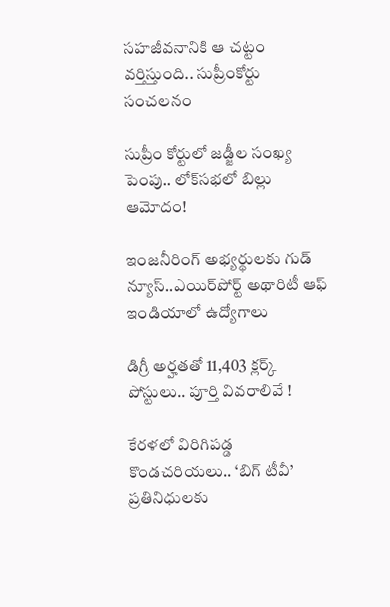సహజీవనానికి ఆ చట్టం వర్తిస్తుంది.. సుప్రీంకోర్టు సంచలనం

సుప్రీం కోర్టులో జడ్జీల సంఖ్య పెంపు.. లోక్‌సభలో బిల్లు ఆమోదం!

ఇంజనీరింగ్ అభ్యర్థులకు గుడ్ న్యూస్..ఎయిర్‌పోర్ట్ అథారిటీ ఆఫ్ ఇండియాలో ఉద్యోగాలు

డిగ్రీ అర్హతతో 11,403 క్లర్క్ పోస్టులు.. పూర్తి వివరాలివే !

కేరళలో విరిగిపడ్డ కొండచరియలు.. ‘బిగ్ టీవీ’ ప్రతినిధులకు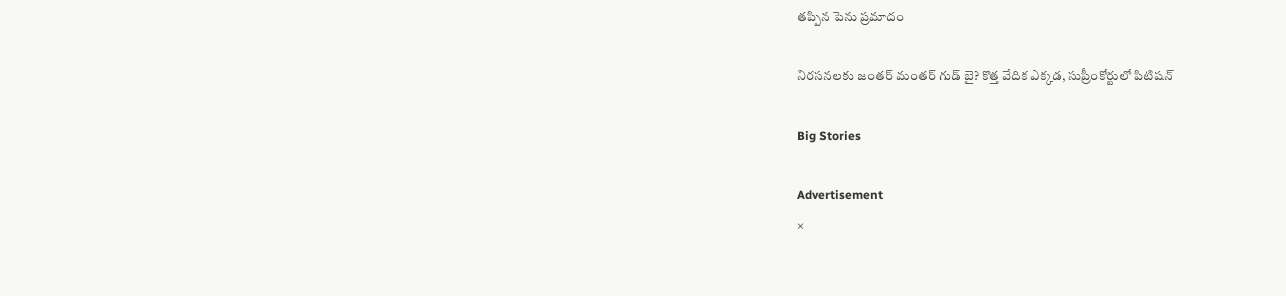తప్పిన పెను ప్రమాదం

నిరసనలకు జంతర్ మంతర్ గుడ్ బై? కొత్త వేదిక ఎక్కడ, సుప్రీంకోర్టులో పిటిషన్

Big Stories

Advertisement
×